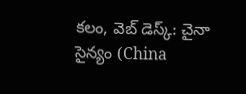కలం, వెబ్ డెస్క్: చైనా సైన్యం (China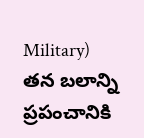Military) తన బలాన్ని ప్రపంచానికి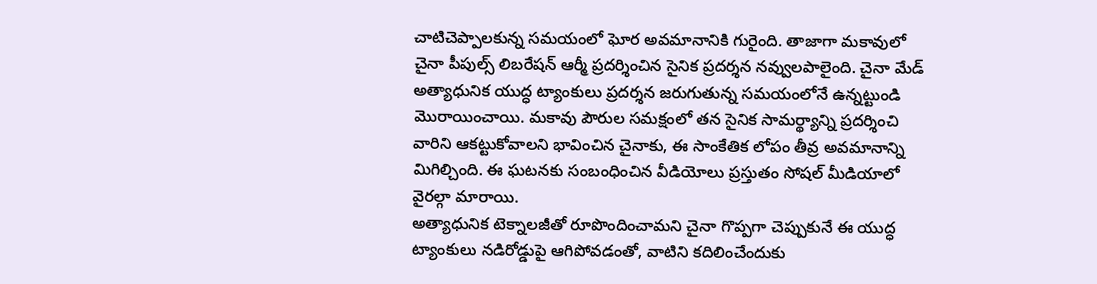చాటిచెప్పాలకున్న సమయంలో ఘోర అవమానానికి గురైంది. తాజాగా మకావులో చైనా పీపుల్స్ లిబరేషన్ ఆర్మీ ప్రదర్శించిన సైనిక ప్రదర్శన నవ్వులపాలైంది. చైనా మేడ్ అత్యాధునిక యుద్ధ ట్యాంకులు ప్రదర్శన జరుగుతున్న సమయంలోనే ఉన్నట్టుండి మొరాయించాయి. మకావు పౌరుల సమక్షంలో తన సైనిక సామర్థ్యాన్ని ప్రదర్శించి వారిని ఆకట్టుకోవాలని భావించిన చైనాకు, ఈ సాంకేతిక లోపం తీవ్ర అవమానాన్ని మిగిల్చింది. ఈ ఘటనకు సంబంధించిన వీడియోలు ప్రస్తుతం సోషల్ మీడియాలో వైరల్గా మారాయి.
అత్యాధునిక టెక్నాలజీతో రూపొందించామని చైనా గొప్పగా చెప్పుకునే ఈ యుద్ధ ట్యాంకులు నడిరోడ్డుపై ఆగిపోవడంతో, వాటిని కదిలించేందుకు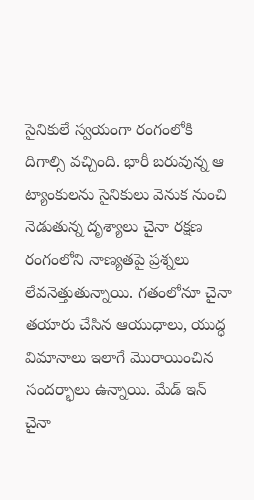సైనికులే స్వయంగా రంగంలోకి దిగాల్సి వచ్చింది. భారీ బరువున్న ఆ ట్యాంకులను సైనికులు వెనుక నుంచి నెడుతున్న దృశ్యాలు చైనా రక్షణ రంగంలోని నాణ్యతపై ప్రశ్నలు లేవనెత్తుతున్నాయి. గతంలోనూ చైనా తయారు చేసిన ఆయుధాలు, యుద్ధ విమానాలు ఇలాగే మొరాయించిన సందర్భాలు ఉన్నాయి. మేడ్ ఇన్ చైనా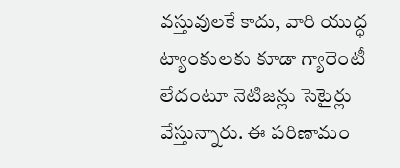వస్తువులకే కాదు, వారి యుద్ధ ట్యాంకులకు కూడా గ్యారెంటీ లేదంటూ నెటిజన్లు సెటైర్లు వేస్తున్నారు. ఈ పరిణామం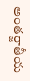అంతర్జాతీయ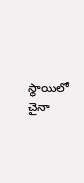స్థాయిలో చైనా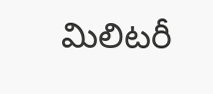మిలిటరీ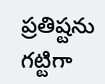ప్రతిష్టను గట్టిగా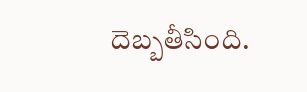దెబ్బతీసింది.